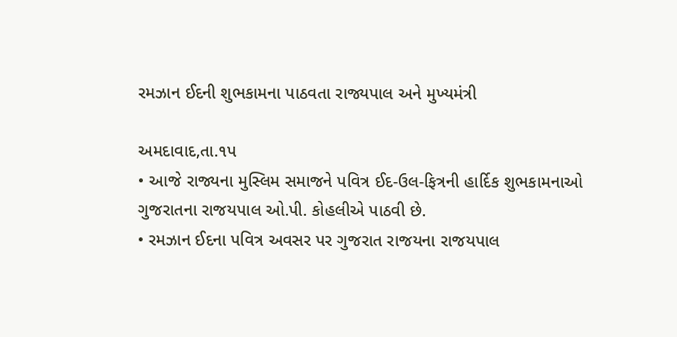રમઝાન ઈદની શુભકામના પાઠવતા રાજ્યપાલ અને મુખ્યમંત્રી

અમદાવાદ,તા.૧પ
• આજે રાજ્યના મુસ્લિમ સમાજને પવિત્ર ઈદ-ઉલ-ફિત્રની હાર્દિક શુભકામનાઓ ગુજરાતના રાજયપાલ ઓ.પી. કોહલીએ પાઠવી છે.
• રમઝાન ઈદના પવિત્ર અવસર પર ગુજરાત રાજયના રાજયપાલ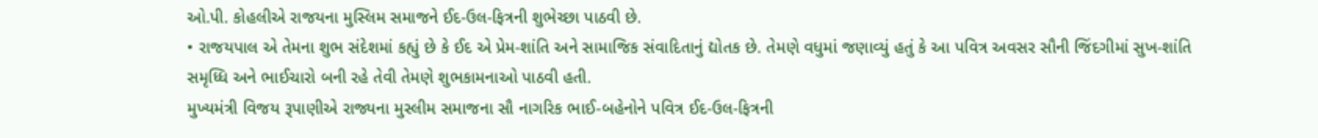ઓ.પી. કોહલીએ રાજયના મુસ્લિમ સમાજને ઈદ-ઉલ-ફિત્રની શુભેચ્છા પાઠવી છે.
• રાજયપાલ એ તેમના શુભ સંદેશમાં કહ્યું છે કે ઈદ એ પ્રેમ-શાંતિ અને સામાજિક સંવાદિતાનું દ્યોતક છે. તેમણે વધુમાં જણાવ્યું હતું કે આ પવિત્ર અવસર સૌની જિંદગીમાં સુખ-શાંતિ સમૃધ્ધિ અને ભાઈચારો બની રહે તેવી તેમણે શુભકામનાઓ પાઠવી હતી.
મુખ્યમંત્રી વિજય રૂપાણીએ રાજ્યના મુસ્લીમ સમાજના સૌ નાગરિક ભાઈ-બહેનોને પવિત્ર ઈદ-ઉલ-ફિત્રની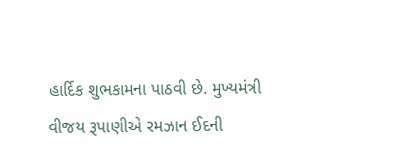હાર્દિક શુભકામના પાઠવી છે. મુખ્યમંત્રી વીજય રૂપાણીએ રમઝાન ઈદની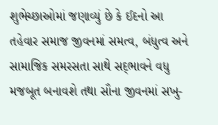શુભેચ્છાઓમાં જણાવ્યું છે કે ઈદનો આ તહેવાર સમાજ જીવનમાં સમત્વ, બંધુત્વ અને સામાજિક સમરસતા સાથે સદ્‌ભાવને વધુ મજબૂત બનાવશે તથા સૌના જીવનમાં સખુ-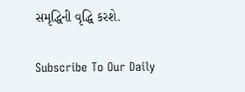સમૃદ્ધિની વૃદ્ધિ કરશે.

Subscribe To Our Daily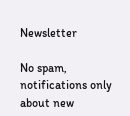Newsletter

No spam, notifications only about new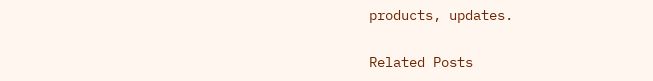products, updates.

Related Posts